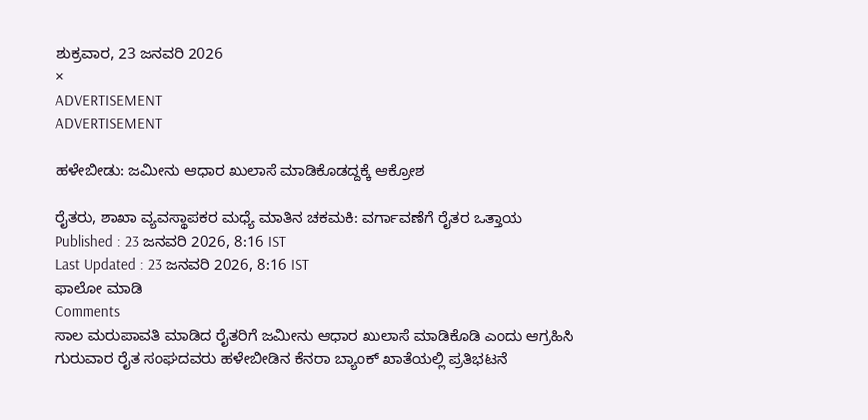ಶುಕ್ರವಾರ, 23 ಜನವರಿ 2026
×
ADVERTISEMENT
ADVERTISEMENT

ಹಳೇಬೀಡು: ಜಮೀನು ಆಧಾರ ಖುಲಾಸೆ ಮಾಡಿಕೊಡದ್ದಕ್ಕೆ ಆಕ್ರೋಶ

ರೈತರು, ಶಾಖಾ ವ್ಯವಸ್ಥಾಪಕರ ಮಧ್ಯೆ ಮಾತಿನ ಚಕಮಕಿ: ವರ್ಗಾವಣೆಗೆ ರೈತರ ಒತ್ತಾಯ
Published : 23 ಜನವರಿ 2026, 8:16 IST
Last Updated : 23 ಜನವರಿ 2026, 8:16 IST
ಫಾಲೋ ಮಾಡಿ
Comments
ಸಾಲ ಮರುಪಾವತಿ ಮಾಡಿದ ರೈತರಿಗೆ ಜಮೀನು ಆಧಾರ ಖುಲಾಸೆ ಮಾಡಿಕೊಡಿ ಎಂದು ಆಗ್ರಹಿಸಿ ಗುರುವಾರ ರೈತ ಸಂಘದವರು ಹಳೇಬೀಡಿನ ಕೆನರಾ ಬ್ಯಾಂಕ್‌ ಖಾತೆಯಲ್ಲಿ ಪ್ರತಿಭಟನೆ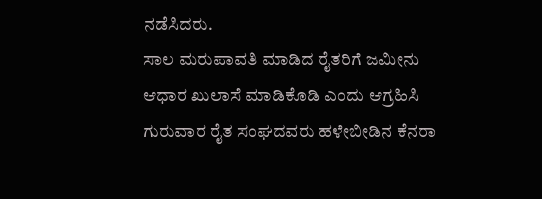ನಡೆಸಿದರು.
ಸಾಲ ಮರುಪಾವತಿ ಮಾಡಿದ ರೈತರಿಗೆ ಜಮೀನು ಆಧಾರ ಖುಲಾಸೆ ಮಾಡಿಕೊಡಿ ಎಂದು ಆಗ್ರಹಿಸಿ ಗುರುವಾರ ರೈತ ಸಂಘದವರು ಹಳೇಬೀಡಿನ ಕೆನರಾ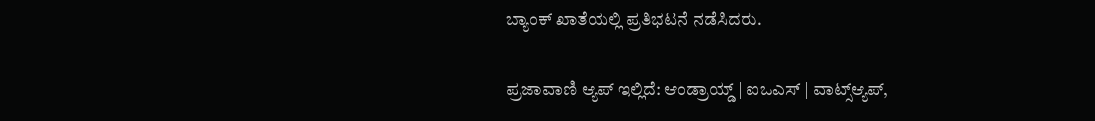ಬ್ಯಾಂಕ್‌ ಖಾತೆಯಲ್ಲಿ ಪ್ರತಿಭಟನೆ ನಡೆಸಿದರು.

ಪ್ರಜಾವಾಣಿ ಆ್ಯಪ್ ಇಲ್ಲಿದೆ: ಆಂಡ್ರಾಯ್ಡ್ | ಐಒಎಸ್ | ವಾಟ್ಸ್ಆ್ಯಪ್,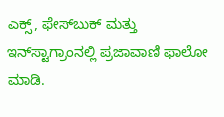ಎಕ್ಸ್, ಫೇಸ್‌ಬುಕ್ ಮತ್ತು ಇನ್‌ಸ್ಟಾಗ್ರಾಂನಲ್ಲಿ ಪ್ರಜಾವಾಣಿ ಫಾಲೋ ಮಾಡಿ.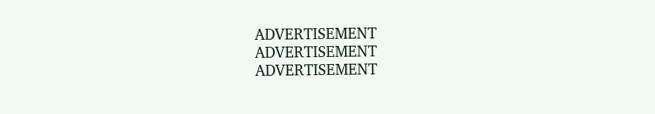ADVERTISEMENT
ADVERTISEMENT
ADVERTISEMENT